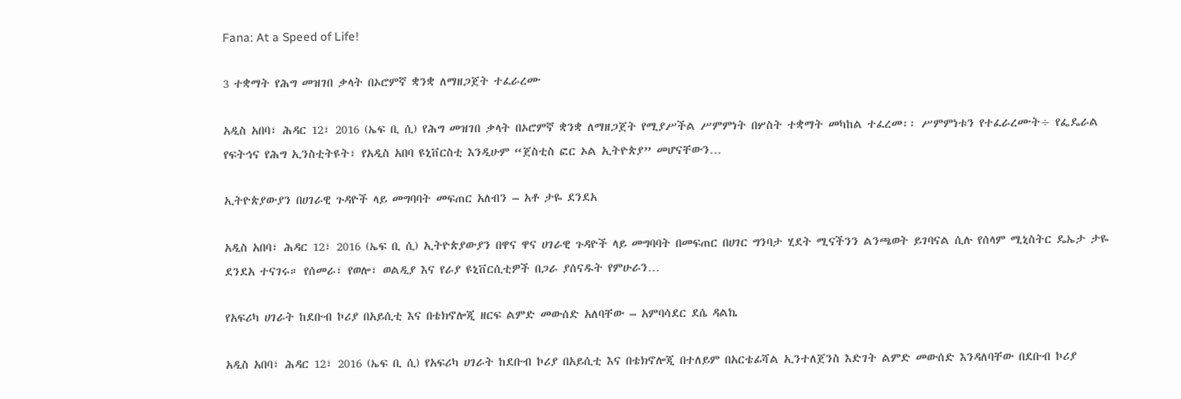Fana: At a Speed of Life!

3 ተቋማት የሕግ መዝገበ ቃላት በኦሮምኛ ቋንቋ ለማዘጋጀት ተፈራረሙ

አዲስ አበባ፣ ሕዳር 12፣ 2016 (ኤፍ ቢ ሲ) የሕግ መዝገበ ቃላት በኦሮምኛ ቋንቋ ለማዘጋጀት የሚያሥችል ሥምምነት በሦስት ተቋማት መካከል ተፈረመ፡፡ ሥምምነቱን የተፈራረሙት÷ የፌዴራል የፍትኅና የሕግ ኢንስቲትዩት፣ የአዲስ አበባ ዩኒቨርስቲ እንዲሁም “ጀስቲስ ፎር ኦል ኢትዮጵያ” መሆናቸውን…

ኢትዮጵያውያን በሀገራዊ ጉዳዮች ላይ መግባባት መፍጠር አለብን – አቶ ታዬ ደንደአ

አዲስ አበባ፣ ሕዳር 12፣ 2016 (ኤፍ ቢ ሲ) ኢትዮጵያውያን በዋና ዋና ሀገራዊ ጉዳዮች ላይ መግባባት በመፍጠር በሀገር ግንባታ ሂደት ሚናችንን ልንጫወት ይገባናል ሲሉ የሰላም ሚኒስትር ዴኤታ ታዬ ደንደአ ተናገሩ። የሰመራ፣ የወሎ፣ ወልዲያ እና የራያ ዩኒቨርሲቲዎች በጋራ ያሰናዱት የምሁራን…

የአፍሪካ ሀገራት ከደቡብ ኮሪያ በአይሲቲ እና በቴክኖሎጂ ዘርፍ ልምድ መውሰድ አለባቸው – አምባሳደር ደሴ ዳልኬ

አዲስ አበባ፣ ሕዳር 12፣ 2016 (ኤፍ ቢ ሲ) የአፍሪካ ሀገራት ከደቡብ ኮሪያ በአይሲቲ እና በቴክኖሎጂ በተለይም በአርቴፊሻል ኢንተለጀንስ እድገት ልምድ መውሰድ እንዳለባቸው በደቡብ ኮሪያ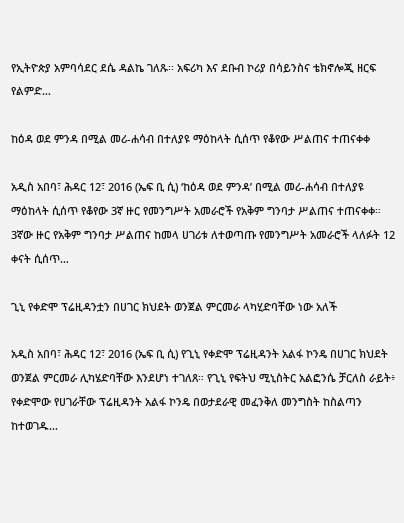የኢትዮጵያ አምባሳደር ደሴ ዳልኬ ገለጹ፡፡ አፍሪካ እና ደቡብ ኮሪያ በሳይንስና ቴክኖሎጂ ዘርፍ የልምድ…

ከዕዳ ወደ ምንዳ በሚል መሪ-ሐሳብ በተለያዩ ማዕከላት ሲሰጥ የቆየው ሥልጠና ተጠናቀቀ

አዲስ አበባ፣ ሕዳር 12፣ 2016 (ኤፍ ቢ ሲ) ‘ከዕዳ ወደ ምንዳ’ በሚል መሪ-ሐሳብ በተለያዩ ማዕከላት ሲሰጥ የቆየው 3ኛ ዙር የመንግሥት አመራሮች የአቅም ግንባታ ሥልጠና ተጠናቀቀ። 3ኛው ዙር የአቅም ግንባታ ሥልጠና ከመላ ሀገሪቱ ለተወጣጡ የመንግሥት አመራሮች ላለፉት 12 ቀናት ሲሰጥ…

ጊኒ የቀድሞ ፕሬዚዳንቷን በሀገር ክህደት ወንጀል ምርመራ ላካሂድባቸው ነው አለች

አዲስ አበባ፣ ሕዳር 12፣ 2016 (ኤፍ ቢ ሲ) የጊኒ የቀድሞ ፕሬዚዳንት አልፋ ኮንዴ በሀገር ክህደት ወንጀል ምርመራ ሊካሄድባቸው እንደሆነ ተገለጸ። የጊኒ የፍትህ ሚኒስትር አልፎንሴ ቻርለስ ራይት፥ የቀድሞው የሀገራቸው ፕሬዚዳንት አልፋ ኮንዴ በወታደራዊ መፈንቅለ መንግስት ከስልጣን ከተወገዱ…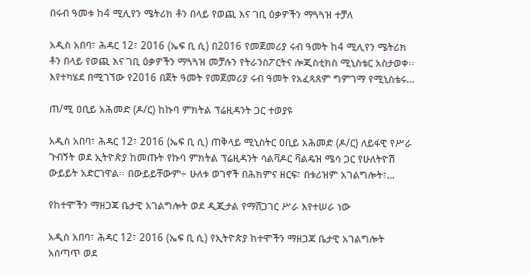በሩብ ዓመቱ ከ4 ሚሊየን ሜትሪክ ቶን በላይ የወጪ እና ገቢ ዕቃዎችን ማጓጓዝ ተቻለ

አዲስ አበባ፣ ሕዳር 12፣ 2016 (ኤፍ ቢ ሲ) በ2016 የመጀመሪያ ሩብ ዓመት ከ4 ሚሊየን ሜትሪክ ቶን በላይ የወጪ እና ገቢ ዕቃዎችን ማጓጓዝ መቻሉን የትራንስፖርትና ሎጂስቲክስ ሚኒስቴር አስታወቀ፡፡ እየተካሄደ በሚገኘው የ2016 በጀት ዓመት የመጀመሪያ ሩብ ዓመት የአፈጻጸም ግምገማ የሚኒስቴሩ…

ጠ/ሚ ዐቢይ አሕመድ (ዶ/ር) ከኩባ ምክትል ፕሬዚዳንት ጋር ተወያዩ

አዲስ አበባ፣ ሕዳር 12፣ 2016 (ኤፍ ቢ ሲ) ጠቅላይ ሚኒስትር ዐቢይ አሕመድ (ዶ/ር) ለይፋዊ የሥራ ጉብኝት ወደ ኢትዮጵያ ከመጡት የኩባ ምክትል ፕሬዚዳንት ሳልቫዶር ቫልዴዝ ሜሳ ጋር የሁለትዮሽ ውይይት አድርገዋል፡፡ በውይይቸውም÷ ሁለቱ ወገኖች በሕክምና ዘርፍ፣ በቱሪዝም አገልግሎት፣…

የከተሞችን ማዘጋጃ ቤታዊ አገልግሎት ወደ ዲጂታል የማሸጋገር ሥራ እየተሠራ ነው

አዲስ አበባ፣ ሕዳር 12፣ 2016 (ኤፍ ቢ ሲ) የኢትዮጵያ ከተሞችን ማዘጋጃ ቤታዊ አገልግሎት አሰጣጥ ወደ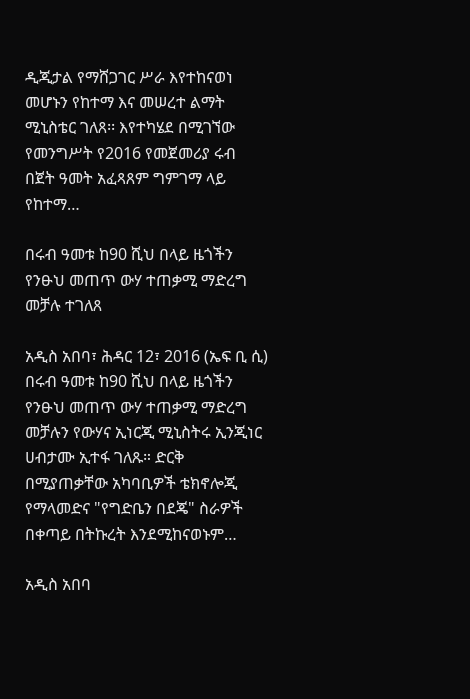ዲጂታል የማሸጋገር ሥራ እየተከናወነ መሆኑን የከተማ እና መሠረተ ልማት ሚኒስቴር ገለጸ፡፡ እየተካሄደ በሚገኘው የመንግሥት የ2016 የመጀመሪያ ሩብ በጀት ዓመት አፈጻጸም ግምገማ ላይ የከተማ…

በሩብ ዓመቱ ከ90 ሺህ በላይ ዜጎችን የንፁህ መጠጥ ውሃ ተጠቃሚ ማድረግ መቻሉ ተገለጸ

አዲስ አበባ፣ ሕዳር 12፣ 2016 (ኤፍ ቢ ሲ) በሩብ ዓመቱ ከ90 ሺህ በላይ ዜጎችን የንፁህ መጠጥ ውሃ ተጠቃሚ ማድረግ መቻሉን የውሃና ኢነርጂ ሚኒስትሩ ኢንጂነር ሀብታሙ ኢተፋ ገለጹ። ድርቅ በሚያጠቃቸው አካባቢዎች ቴክኖሎጂ የማላመድና "የግድቤን በደጄ" ስራዎች በቀጣይ በትኩረት እንደሚከናወኑም…

አዲስ አበባ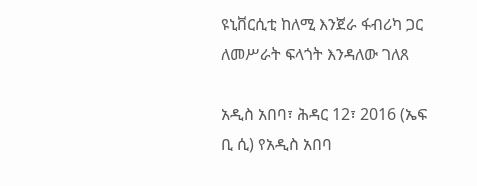ዩኒቨርሲቲ ከለሚ እንጀራ ፋብሪካ ጋር ለመሥራት ፍላጎት እንዳለው ገለጸ

አዲስ አበባ፣ ሕዳር 12፣ 2016 (ኤፍ ቢ ሲ) የአዲስ አበባ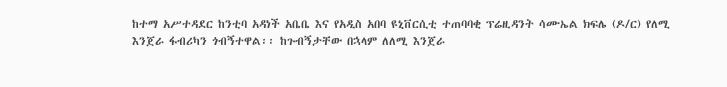ከተማ አሥተዳደር ከንቲባ አዳነች አቤቤ እና የአዲስ አበባ ዩኒቨርሲቲ ተጠባባቂ ፕሬዚዳንት ሳሙኤል ክፍሌ (ዶ/ር) የለሚ እንጀራ ፋብሪካን ጎብኝተዋል፡፡ ከጉብኝታቸው በኋላም ለለሚ እንጀራ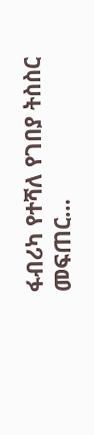ፋብሪካ የተሻለ የገበያ ትስስር መፍጠር…